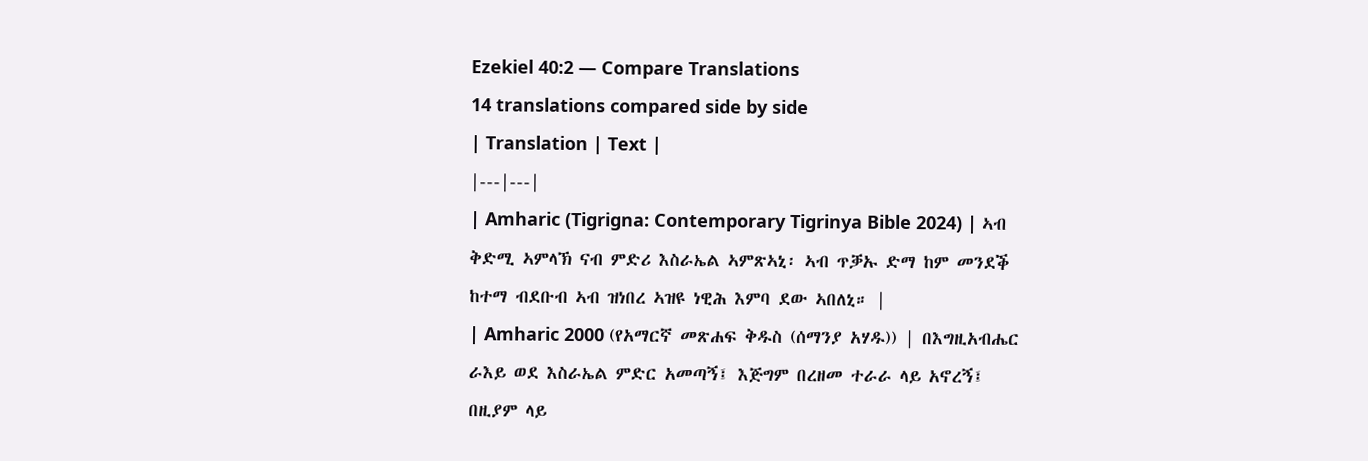Ezekiel 40:2 — Compare Translations
14 translations compared side by side
| Translation | Text |
|---|---|
| Amharic (Tigrigna: Contemporary Tigrinya Bible 2024) | ኣብ ቅድሚ ኣምላኽ ናብ ምድሪ እስራኤል ኣምጽኣኒ፡ ኣብ ጥቓኡ ድማ ከም መንደቕ ከተማ ብደቡብ ኣብ ዝነበረ ኣዝዩ ነዊሕ እምባ ደው ኣበለኒ። |
| Amharic 2000 (የአማርኛ መጽሐፍ ቅዱስ (ሰማንያ አሃዱ)) | በእግዚአብሔር ራእይ ወደ እስራኤል ምድር አመጣኝ፤ እጅግም በረዘመ ተራራ ላይ አኖረኝ፤ በዚያም ላይ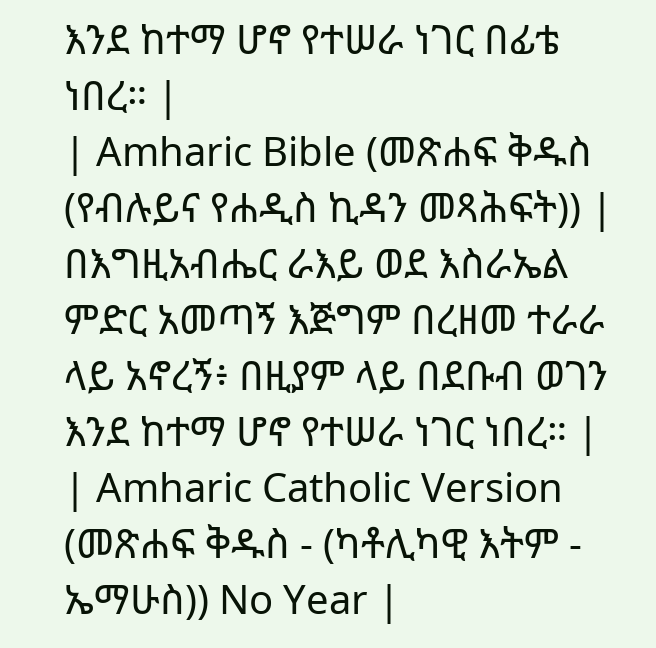እንደ ከተማ ሆኖ የተሠራ ነገር በፊቴ ነበረ። |
| Amharic Bible (መጽሐፍ ቅዱስ (የብሉይና የሐዲስ ኪዳን መጻሕፍት)) | በእግዚአብሔር ራእይ ወደ እስራኤል ምድር አመጣኝ እጅግም በረዘመ ተራራ ላይ አኖረኝ፥ በዚያም ላይ በደቡብ ወገን እንደ ከተማ ሆኖ የተሠራ ነገር ነበረ። |
| Amharic Catholic Version (መጽሐፍ ቅዱስ - (ካቶሊካዊ እትም - ኤማሁስ)) No Year |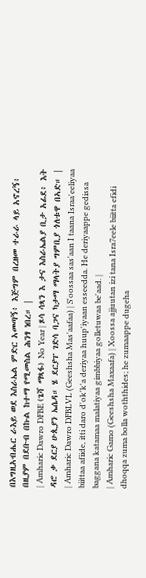በእግዚአብሔር ራእይ ወደ እስራኤል ምድር አመጣኝ፥ እጅግም በረዘመ ተራራ ላይ አኖረኝ፥ በዚያም በደቡብ በኩል ከተማ የሚመስል ሕንፃ ነበረ። |
| Amharic Dawro DFBE (ጌሻ ማጻፋ) No Year | ጾሳ ሳጻን እ ታና እስራኤልያ ቢታ አፊደ፥ እት ዳሮ ቃ ደርያ ሁጲያን ኤሴዳ። ሄ ደርያፐ ገድሳ ባጋና ካታማ ማላትያ ግምቢያ ጎለቱዋ በኣድ። |
| Amharic Dawro DFBLVL (Geeshsha Mas'aafaa) | S'oossaa sas'aan I taana Israa'eeliyaa biittaa afiide, itti daro d'ok'k'a deriyaa huup'iyaan esseedda. He deriyaappe gedissa baggana katamaa malatiyaa gimbbiyaa golletuwaa be'aad. |
| Amharic Gamo (Geeshsha Maxaafa) | Xoossa ajjuutan izi tana Isra7eele biitta efidi dhoqqa zuma bolla woththides; he zumaappe dugeha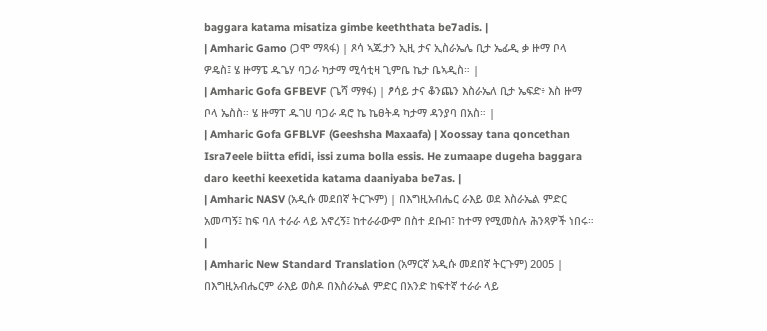baggara katama misatiza gimbe keeththata be7adis. |
| Amharic Gamo (ጋሞ ማጻፋ) | ጾሳ ኣጁታን ኢዚ ታና ኢስራኤሌ ቢታ ኤፊዲ ቃ ዙማ ቦላ ዎዴስ፤ ሄ ዙማፔ ዱጌሃ ባጋራ ካታማ ሚሳቲዛ ጊምቤ ኬታ ቤኣዲስ። |
| Amharic Gofa GFBEVF (ጌሻ ማፃፋ) | ፆሳይ ታና ቆንጨን እስራኤለ ቢታ ኤፍድ፥ እስ ዙማ ቦላ ኤስስ። ሄ ዙማፐ ዱገሀ ባጋራ ዳሮ ኬ ኬፀትዳ ካታማ ዳንያባ በአስ። |
| Amharic Gofa GFBLVF (Geeshsha Maxaafa) | Xoossay tana qoncethan Isra7eele biitta efidi, issi zuma bolla essis. He zumaape dugeha baggara daro keethi keexetida katama daaniyaba be7as. |
| Amharic NASV (አዲሱ መደበኛ ትርጒም) | በእግዚአብሔር ራእይ ወደ እስራኤል ምድር አመጣኝ፤ ከፍ ባለ ተራራ ላይ አኖረኝ፤ ከተራራውም በስተ ደቡብ፣ ከተማ የሚመስሉ ሕንጻዎች ነበሩ። |
| Amharic New Standard Translation (አማርኛ አዲሱ መደበኛ ትርጉም) 2005 | በእግዚአብሔርም ራእይ ወስዶ በእስራኤል ምድር በአንድ ከፍተኛ ተራራ ላይ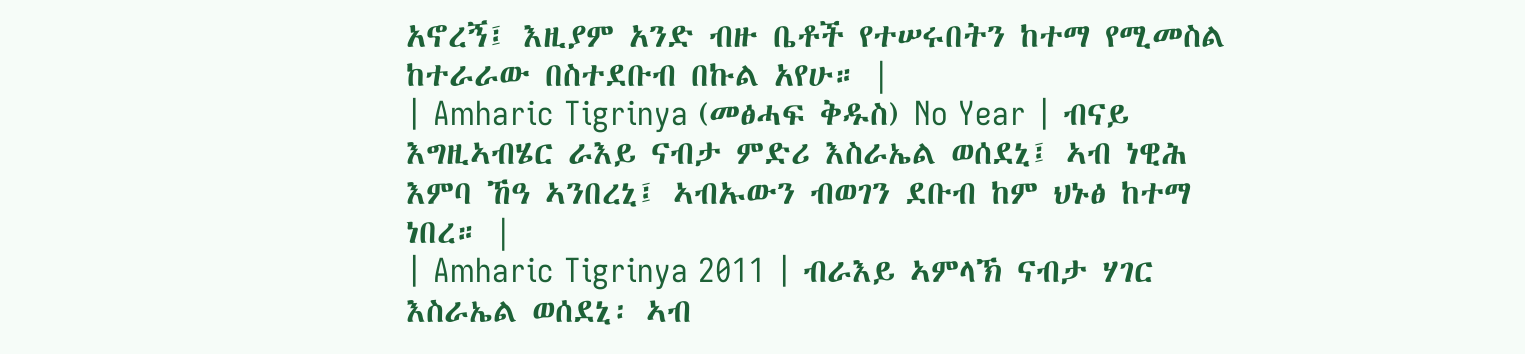አኖረኝ፤ እዚያም አንድ ብዙ ቤቶች የተሠሩበትን ከተማ የሚመስል ከተራራው በስተደቡብ በኩል አየሁ። |
| Amharic Tigrinya (መፅሓፍ ቅዱስ) No Year | ብናይ እግዚኣብሄር ራእይ ናብታ ምድሪ እስራኤል ወሰደኒ፤ ኣብ ነዊሕ እምባ ኸዓ ኣንበረኒ፤ ኣብኡውን ብወገን ደቡብ ከም ህኑፅ ከተማ ነበረ። |
| Amharic Tigrinya 2011 | ብራእይ ኣምላኽ ናብታ ሃገር እስራኤል ወሰደኒ፡ ኣብ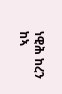ነዊሕ ከረን ከኣ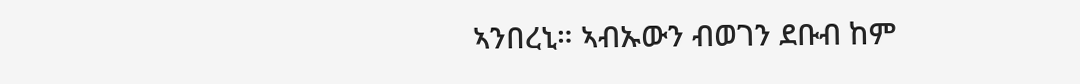ኣንበረኒ። ኣብኡውን ብወገን ደቡብ ከም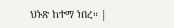ህኑጽ ከተማ ነበረ። |